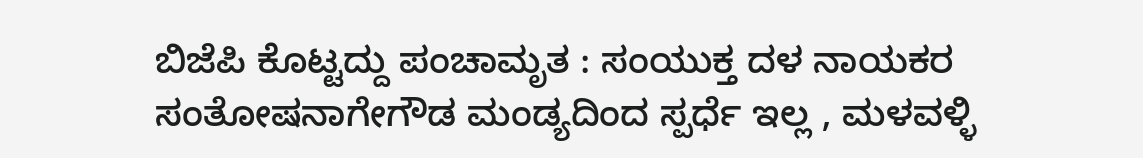ಬಿಜೆಪಿ ಕೊಟ್ಟದ್ದು ಪಂಚಾಮೃತ : ಸಂಯುಕ್ತ ದಳ ನಾಯಕರ ಸಂತೋಷನಾಗೇಗೌಡ ಮಂಡ್ಯದಿಂದ ಸ್ಪರ್ಧೆ ಇಲ್ಲ , ಮಳವಳ್ಳಿ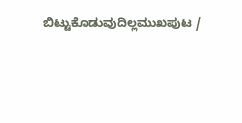ಬಿಟ್ಟುಕೊಡುವುದಿಲ್ಲಮುಖಪುಟ /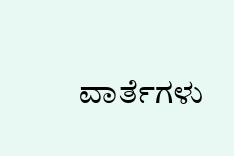ವಾರ್ತೆಗಳು